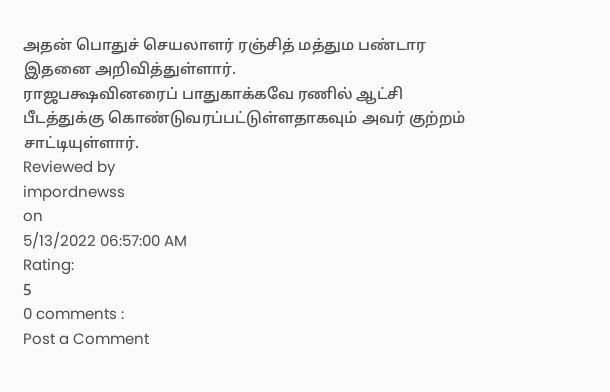அதன் பொதுச் செயலாளர் ரஞ்சித் மத்தும பண்டார இதனை அறிவித்துள்ளார்.
ராஜபக்ஷவினரைப் பாதுகாக்கவே ரணில் ஆட்சி பீடத்துக்கு கொண்டுவரப்பட்டுள்ளதாகவும் அவர் குற்றம் சாட்டியுள்ளார்.
Reviewed by
impordnewss
on
5/13/2022 06:57:00 AM
Rating:
5
0 comments :
Post a Comment